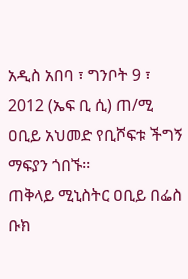አዲስ አበባ ፣ ግንቦት 9 ፣ 2012 (ኤፍ ቢ ሲ) ጠ/ሚ ዐቢይ አህመድ የቢሾፍቱ ችግኝ ማፍያን ጎበኙ፡፡
ጠቅላይ ሚኒስትር ዐቢይ በፌስ ቡክ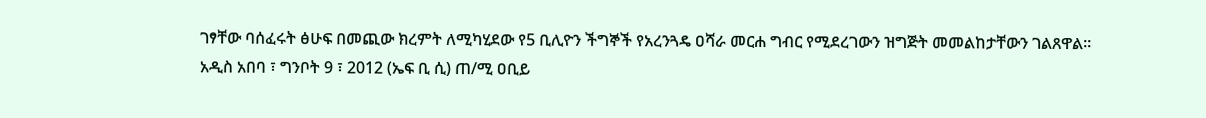ገፃቸው ባሰፈሩት ፅሁፍ በመጪው ክረምት ለሚካሂደው የ5 ቢሊዮን ችግኞች የአረንጓዴ ዐሻራ መርሐ ግብር የሚደረገውን ዝግጅት መመልከታቸውን ገልጸዋል፡፡
አዲስ አበባ ፣ ግንቦት 9 ፣ 2012 (ኤፍ ቢ ሲ) ጠ/ሚ ዐቢይ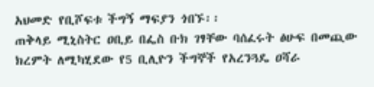አህመድ የቢሾፍቱ ችግኝ ማፍያን ጎበኙ፡፡
ጠቅላይ ሚኒስትር ዐቢይ በፌስ ቡክ ገፃቸው ባሰፈሩት ፅሁፍ በመጪው ክረምት ለሚካሂደው የ5 ቢሊዮን ችግኞች የአረንጓዴ ዐሻራ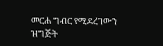መርሐ ግብር የሚደረገውን ዝግጅት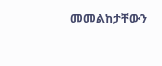መመልከታቸውን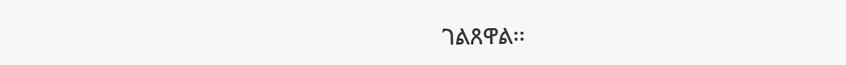ገልጸዋል፡፡